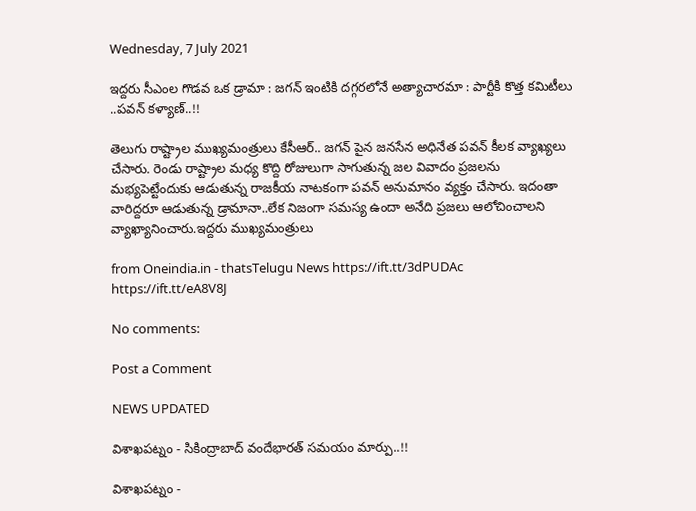Wednesday, 7 July 2021

ఇద్దరు సీఎంల గొడవ ఒక డ్రామా : జగన్ ఇంటికి దగ్గరలోనే అత్యాచారమా : పార్టీకి కొత్త కమిటీలు ..పవన్ కళ్యాణ్..!!

తెలుగు రాష్ట్రాల ముఖ్యమంత్రులు కేసీఆర్.. జగన్ పైన జనసేన అధినేత పవన్ కీలక వ్యాఖ్యలు చేసారు. రెండు రాష్ట్రాల మధ్య కొద్ది రోజులుగా సాగుతున్న జల వివాదం ప్రజలను మభ్యపెట్టేందుకు ఆడుతున్న రాజకీయ నాటకంగా పవన్ అనుమానం వ్యక్తం చేసారు. ఇదంతా వారిద్దరూ ఆడుతున్న డ్రామానా..లేక నిజంగా సమస్య ఉందా అనేది ప్రజలు ఆలోచించాలని వ్యాఖ్యానించారు.ఇద్దరు ముఖ్యమంత్రులు

from Oneindia.in - thatsTelugu News https://ift.tt/3dPUDAc
https://ift.tt/eA8V8J

No comments:

Post a Comment

NEWS UPDATED

విశాఖపట్నం - సికింద్రాబాద్ వందేభారత్ సమయం మార్పు..!!

విశాఖపట్నం -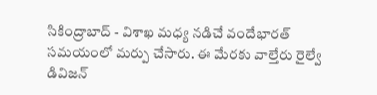సికింద్రాబాద్ - విశాఖ మధ్య నడిచే వందేభారత్ సమయంలో మర్పు చేసారు. ఈ మేరకు వాల్తేరు రైల్వే డివిజన్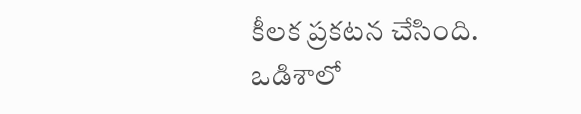కీలక ప్రకటన చేసింది. ఒడిశాలో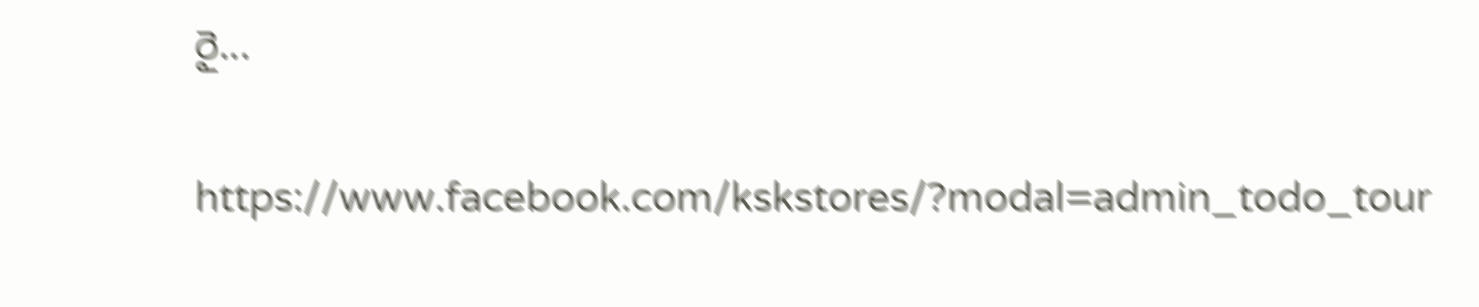రై...

https://www.facebook.com/kskstores/?modal=admin_todo_tour